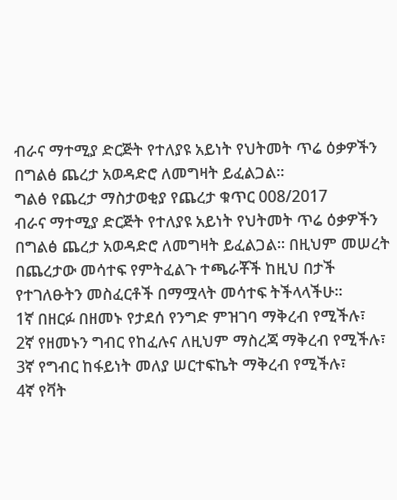ብራና ማተሚያ ድርጅት የተለያዩ አይነት የህትመት ጥሬ ዕቃዎችን በግልፅ ጨረታ አወዳድሮ ለመግዛት ይፈልጋል፡፡
ግልፅ የጨረታ ማስታወቂያ የጨረታ ቁጥር 008/2017
ብራና ማተሚያ ድርጅት የተለያዩ አይነት የህትመት ጥሬ ዕቃዎችን በግልፅ ጨረታ አወዳድሮ ለመግዛት ይፈልጋል፡፡ በዚህም መሠረት በጨረታው መሳተፍ የምትፈልጉ ተጫራቾች ከዚህ በታች የተገለፁትን መስፈርቶች በማሟላት መሳተፍ ትችላላችሁ፡፡
1ኛ በዘርፉ በዘመኑ የታደሰ የንግድ ምዝገባ ማቅረብ የሚችሉ፣
2ኛ የዘመኑን ግብር የከፈሉና ለዚህም ማስረጃ ማቅረብ የሚችሉ፣
3ኛ የግብር ከፋይነት መለያ ሠርተፍኬት ማቅረብ የሚችሉ፣
4ኛ የቫት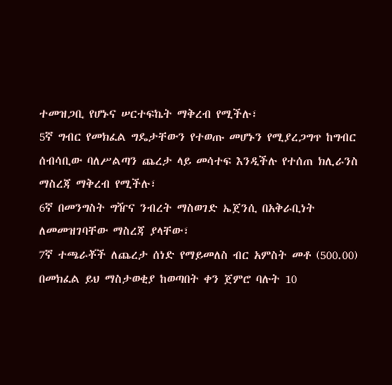ተመዝጋቢ የሆኑና ሠርተፍኬት ማቅረብ የሚችሉ፣
5ኛ ግብር የመክፈል ግዴታቸውን የተወጡ መሆኑን የሚያረጋግጥ ከግብር ሰብሳቢው ባለሥልጣን ጨረታ ላይ መሳተፍ እንዲችሉ የተሰጠ ክሊራንስ ማስረጃ ማቅረብ የሚችሉ፣
6ኛ በመንግስት ግዥና ንብረት ማስወገድ ኤጀንሲ በአቅራቢነት ለመመዝገባቸው ማስረጃ ያላቸው፣
7ኛ ተጫራቾች ለጨረታ ሰነድ የማይመለስ ብር አምስት መቶ (500.00) በመክፈል ይህ ማስታወቂያ ከወጣበት ቀን ጀምሮ ባሉት 10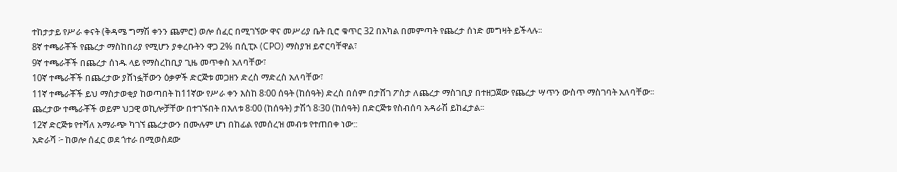ተከታታይ የሥራ ቀናት (ቅዳሜ ግማሽ ቀንን ጨምሮ) ወሎ ሰፈር በሚገኘው ዋና መሥሪያ ቤት ቢሮ ቁጥር 32 በአካል በመምጣት የጨረታ ሰነድ መግዛት ይችላሉ፡፡
8ኛ ተጫራቾች የጨረታ ማስከበሪያ የሚሆን ያቀረቡትን ዋጋ 2% በሲፒኦ (CPO) ማስያዝ ይኖርባቸዋል፣
9ኛ ተጫራቾች በጨረታ ሰነዱ ላይ የማስረከቢያ ጊዜ መጥቀስ አለባቸው፣
10ኛ ተጫራቾች በጨረታው ያሸነፏቸውን ዕቃዎች ድርጅቱ መጋዘን ድረስ ማድረስ አለባቸው፣
11ኛ ተጫራቾች ይህ ማስታወቂያ ከወጣበት ከ11ኛው የሥራ ቀን እስከ 8፡00 ሰዓት (ከሰዓት) ድረስ በሰም በታሸገ ፖስታ ለጨረታ ማስገቢያ በተዘጋጀው የጨረታ ሣጥን ውስጥ ማስገባት አለባቸው፡፡ ጨረታው ተጫራቾች ወይም ህጋዊ ወኪሎቻቸው በተገኙበት በእለቱ 8፡00 (ከሰዓት) ታሽጎ 8፡30 (ከሰዓት) በድርጅቱ የስብሰባ አዳራሽ ይከፈታል፡፡
12ኛ ድርጅቱ የተሻለ አማራጭ ካገኘ ጨረታውን በሙሉም ሆነ በከፊል የመሰረዝ መብቱ የተጠበቀ ነው::
አድራሻ ፦ ከወሎ ሰፈር ወደ ጎተራ በሚወስደው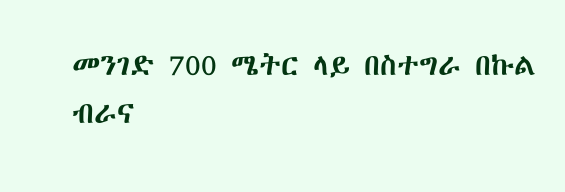መንገድ 700 ሜትር ላይ በስተግራ በኩል
ብራና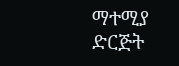ማተሚያ ድርጅት